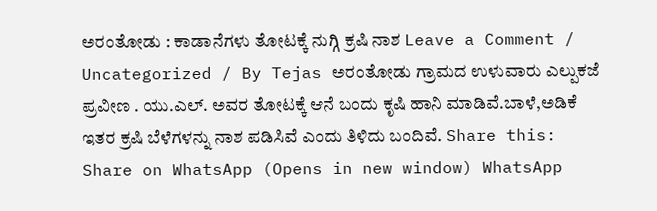ಅರಂತೋಡು : ಕಾಡಾನೆಗಳು ತೋಟಕ್ಕೆ ನುಗ್ಗಿ ಕ್ರಷಿ ನಾಶ Leave a Comment / Uncategorized / By Tejas ಅರಂತೋಡು ಗ್ರಾಮದ ಉಳುವಾರು ಎಲ್ಪುಕಜೆ ಪ್ರವೀಣ . ಯು.ಎಲ್. ಅವರ ತೋಟಕ್ಕೆ ಆನೆ ಬಂದು ಕೃಷಿ ಹಾನಿ ಮಾಡಿವೆ.ಬಾಳೆ,ಅಡಿಕೆ ಇತರ ಕ್ರಷಿ ಬೆಳೆಗಳನ್ನು ನಾಶ ಪಡಿಸಿವೆ ಎಂದು ತಿಳಿದು ಬಂದಿವೆ. Share this: Share on WhatsApp (Opens in new window) WhatsApp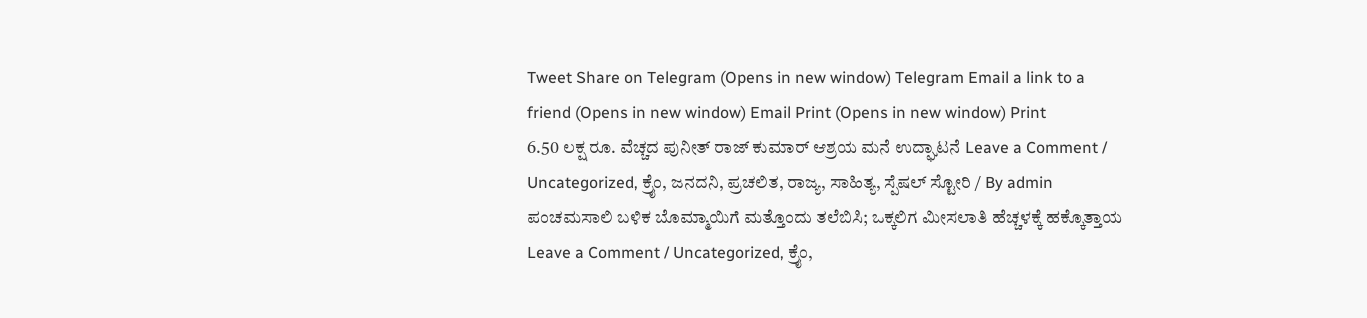Tweet Share on Telegram (Opens in new window) Telegram Email a link to a friend (Opens in new window) Email Print (Opens in new window) Print
6.50 ಲಕ್ಷ ರೂ. ವೆಚ್ಚದ ಪುನೀತ್ ರಾಜ್ ಕುಮಾರ್ ಆಶ್ರಯ ಮನೆ ಉದ್ಘಾಟನೆ Leave a Comment / Uncategorized, ಕ್ರೈಂ, ಜನದನಿ, ಪ್ರಚಲಿತ, ರಾಜ್ಯ, ಸಾಹಿತ್ಯ, ಸ್ಪೆಷಲ್ ಸ್ಟೋರಿ / By admin
ಪಂಚಮಸಾಲಿ ಬಳಿಕ ಬೊಮ್ಮಾಯಿಗೆ ಮತ್ತೊಂದು ತಲೆಬಿಸಿ; ಒಕ್ಕಲಿಗ ಮೀಸಲಾತಿ ಹೆಚ್ಚಳಕ್ಕೆ ಹಕ್ಕೊತ್ತಾಯ Leave a Comment / Uncategorized, ಕ್ರೈಂ,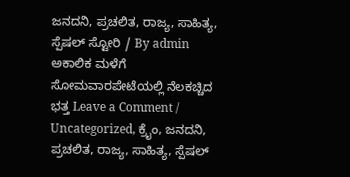ಜನದನಿ, ಪ್ರಚಲಿತ, ರಾಜ್ಯ, ಸಾಹಿತ್ಯ, ಸ್ಪೆಷಲ್ ಸ್ಟೋರಿ / By admin
ಅಕಾಲಿಕ ಮಳೆಗೆ ಸೋಮವಾರಪೇಟೆಯಲ್ಲಿ ನೆಲಕಚ್ಚಿದ ಭತ್ತ Leave a Comment / Uncategorized, ಕ್ರೈಂ, ಜನದನಿ, ಪ್ರಚಲಿತ, ರಾಜ್ಯ, ಸಾಹಿತ್ಯ, ಸ್ಪೆಷಲ್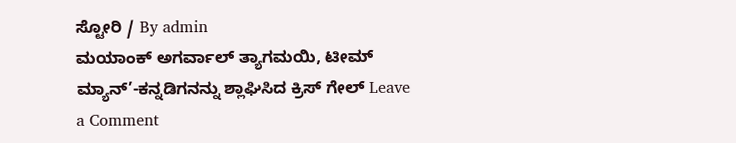ಸ್ಟೋರಿ / By admin
ಮಯಾಂಕ್ ಅಗರ್ವಾಲ್ ತ್ಯಾಗಮಯಿ, ಟೀಮ್ ಮ್ಯಾನ್’-ಕನ್ನಡಿಗನನ್ನು ಶ್ಲಾಘಿಸಿದ ಕ್ರಿಸ್ ಗೇಲ್ Leave a Comment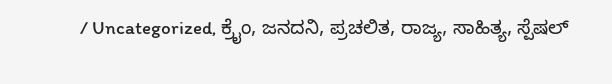/ Uncategorized, ಕ್ರೈಂ, ಜನದನಿ, ಪ್ರಚಲಿತ, ರಾಜ್ಯ, ಸಾಹಿತ್ಯ, ಸ್ಪೆಷಲ್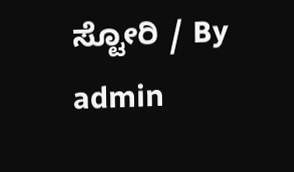ಸ್ಟೋರಿ / By admin